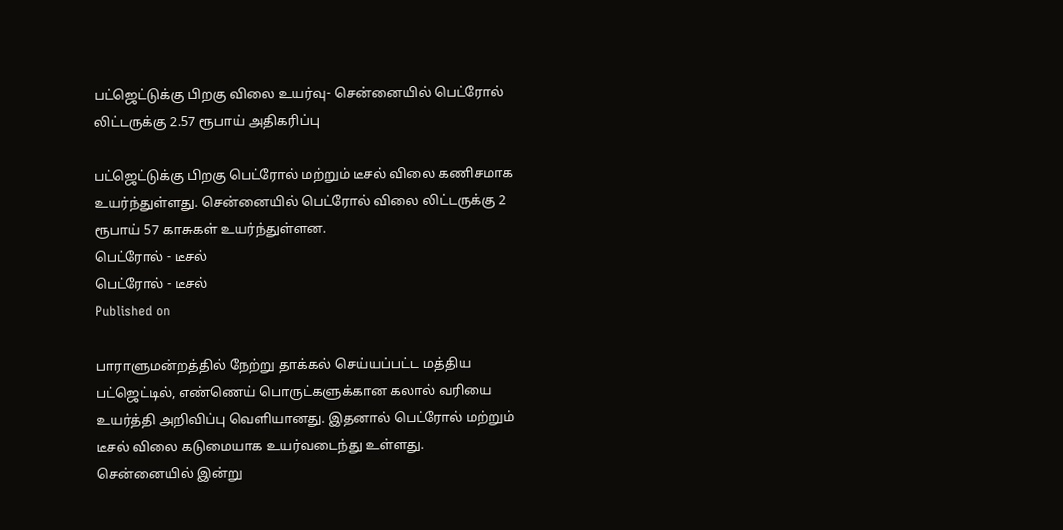பட்ஜெட்டுக்கு பிறகு விலை உயர்வு- சென்னையில் பெட்ரோல் லிட்டருக்கு 2.57 ரூபாய் அதிகரிப்பு

பட்ஜெட்டுக்கு பிறகு பெட்ரோல் மற்றும் டீசல் விலை கணிசமாக உயர்ந்துள்ளது. சென்னையில் பெட்ரோல் விலை லிட்டருக்கு 2 ரூபாய் 57 காசுகள் உயர்ந்துள்ளன.
பெட்ரோல் - டீசல்
பெட்ரோல் - டீசல்
Published on

பாராளுமன்றத்தில் நேற்று தாக்கல் செய்யப்பட்ட மத்திய பட்ஜெட்டில், எண்ணெய் பொருட்களுக்கான கலால் வரியை உயர்த்தி அறிவிப்பு வெளியானது. இதனால் பெட்ரோல் மற்றும் டீசல் விலை கடுமையாக உயர்வடைந்து உள்ளது. சென்னையில் இன்று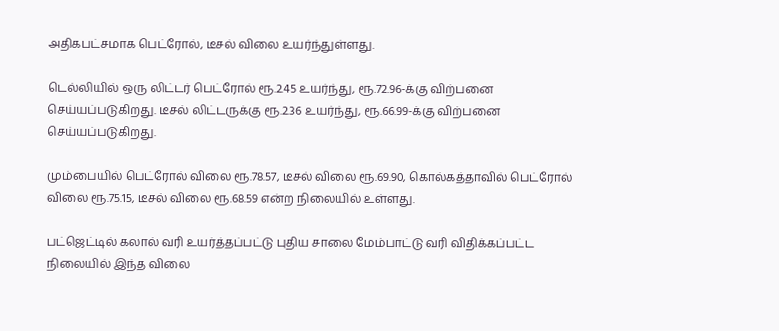அதிகபட்சமாக பெட்ரோல், டீசல் விலை உயர்ந்துள்ளது.

டெல்லியில் ஒரு லிட்டர் பெட்ரோல் ரூ.2.45 உயர்ந்து, ரூ.72.96-க்கு விற்பனை செய்யப்படுகிறது. டீசல் லிட்டருக்கு ரூ.2.36 உயர்ந்து, ரூ.66.99-க்கு விற்பனை செய்யப்படுகிறது.

மும்பையில் பெட்ரோல் விலை ரூ.78.57, டீசல் விலை ரூ.69.90, கொல்கத்தாவில் பெட்ரோல் விலை ரூ.75.15, டீசல் விலை ரூ.68.59 என்ற நிலையில் உள்ளது.

பட்ஜெட்டில் கலால் வரி உயர்த்தப்பட்டு புதிய சாலை மேம்பாட்டு வரி விதிக்கப்பட்ட நிலையில் இந்த விலை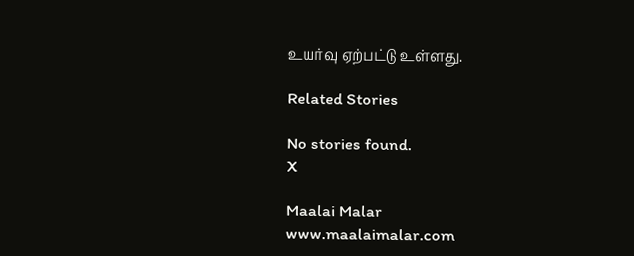உயர்வு ஏற்பட்டு உள்ளது.

Related Stories

No stories found.
X

Maalai Malar
www.maalaimalar.com